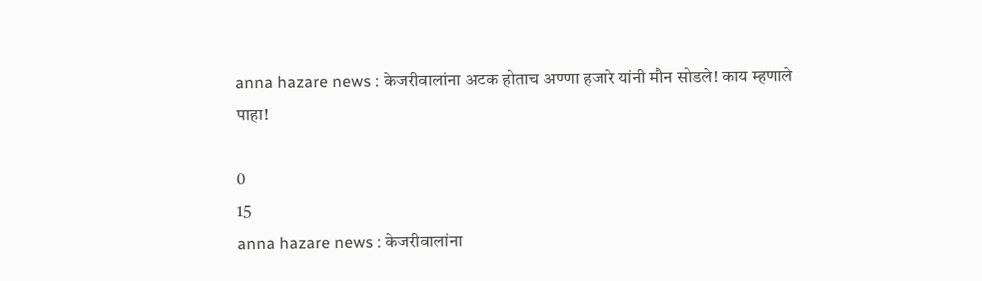anna hazare news : केजरीवालांना अटक होताच अण्णा हजारे यांनी मौन सोडले! काय म्हणाले पाहा!

0
15
anna hazare news : केजरीवालांना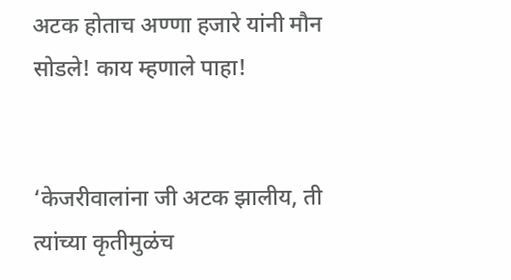अटक होताच अण्णा हजारे यांनी मौन सोडले! काय म्हणाले पाहा!


‘केजरीवालांना जी अटक झालीय, ती त्यांच्या कृतीमुळंच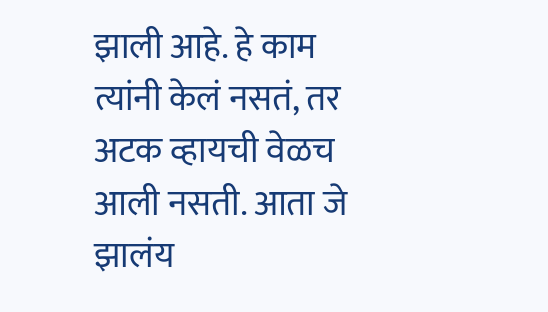झाली आहे. हे काम त्यांनी केलं नसतं, तर अटक व्हायची वेळच आली नसती. आता जे झालंय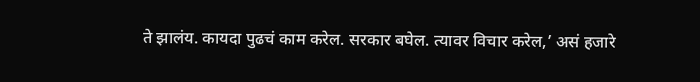ते झालंय. कायदा पुढचं काम करेल. सरकार बघेल. त्यावर विचार करेल,’ असं हजारे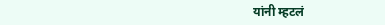यांनी म्हटलं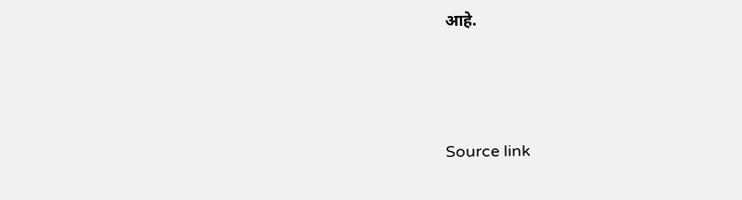आहे.



Source link